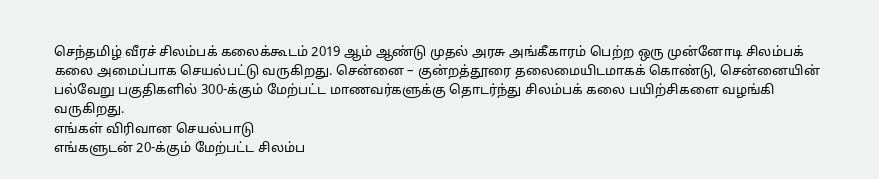செந்தமிழ் வீரச் சிலம்பக் கலைக்கூடம் 2019 ஆம் ஆண்டு முதல் அரசு அங்கீகாரம் பெற்ற ஒரு முன்னோடி சிலம்பக் கலை அமைப்பாக செயல்பட்டு வருகிறது. சென்னை – குன்றத்தூரை தலைமையிடமாகக் கொண்டு, சென்னையின் பல்வேறு பகுதிகளில் 300-க்கும் மேற்பட்ட மாணவர்களுக்கு தொடர்ந்து சிலம்பக் கலை பயிற்சிகளை வழங்கி வருகிறது.
எங்கள் விரிவான செயல்பாடு
எங்களுடன் 20-க்கும் மேற்பட்ட சிலம்ப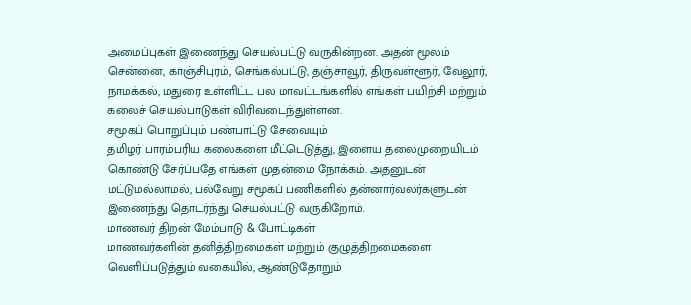அமைப்புகள் இணைந்து செயல்பட்டு வருகின்றன. அதன் மூலம் சென்னை, காஞ்சிபுரம், செங்கல்பட்டு, தஞ்சாவூர், திருவள்ளூர், வேலூர், நாமக்கல், மதுரை உள்ளிட்ட பல மாவட்டங்களில் எங்கள் பயிற்சி மற்றும் கலைச் செயல்பாடுகள் விரிவடைந்துள்ளன.
சமூகப் பொறுப்பும் பண்பாட்டு சேவையும்
தமிழர் பாரம்பரிய கலைகளை மீட்டெடுத்து, இளைய தலைமுறையிடம் கொண்டு சேர்ப்பதே எங்கள் முதன்மை நோக்கம். அதனுடன் மட்டுமல்லாமல், பல்வேறு சமூகப் பணிகளில் தன்னார்வலர்களுடன் இணைந்து தொடர்ந்து செயல்பட்டு வருகிறோம்.
மாணவர் திறன் மேம்பாடு & போட்டிகள்
மாணவர்களின் தனித்திறமைகள் மற்றும் குழுத்திறமைகளை வெளிப்படுத்தும் வகையில், ஆண்டுதோறும்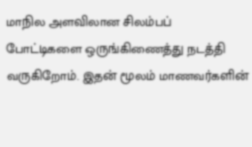மாநில அளவிலான சிலம்பப் போட்டிகளை ஒருங்கிணைத்து நடத்தி வருகிறோம். இதன் மூலம் மாணவர்களின்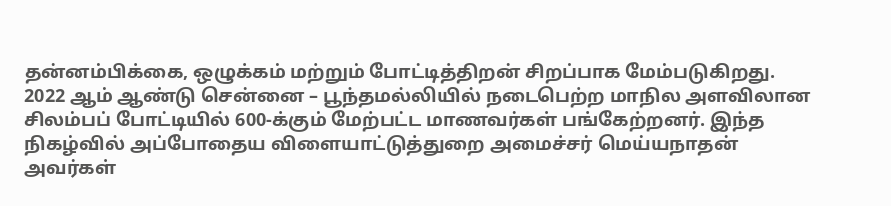தன்னம்பிக்கை, ஒழுக்கம் மற்றும் போட்டித்திறன் சிறப்பாக மேம்படுகிறது.
2022 ஆம் ஆண்டு சென்னை – பூந்தமல்லியில் நடைபெற்ற மாநில அளவிலான சிலம்பப் போட்டியில் 600-க்கும் மேற்பட்ட மாணவர்கள் பங்கேற்றனர். இந்த நிகழ்வில் அப்போதைய விளையாட்டுத்துறை அமைச்சர் மெய்யநாதன் அவர்கள்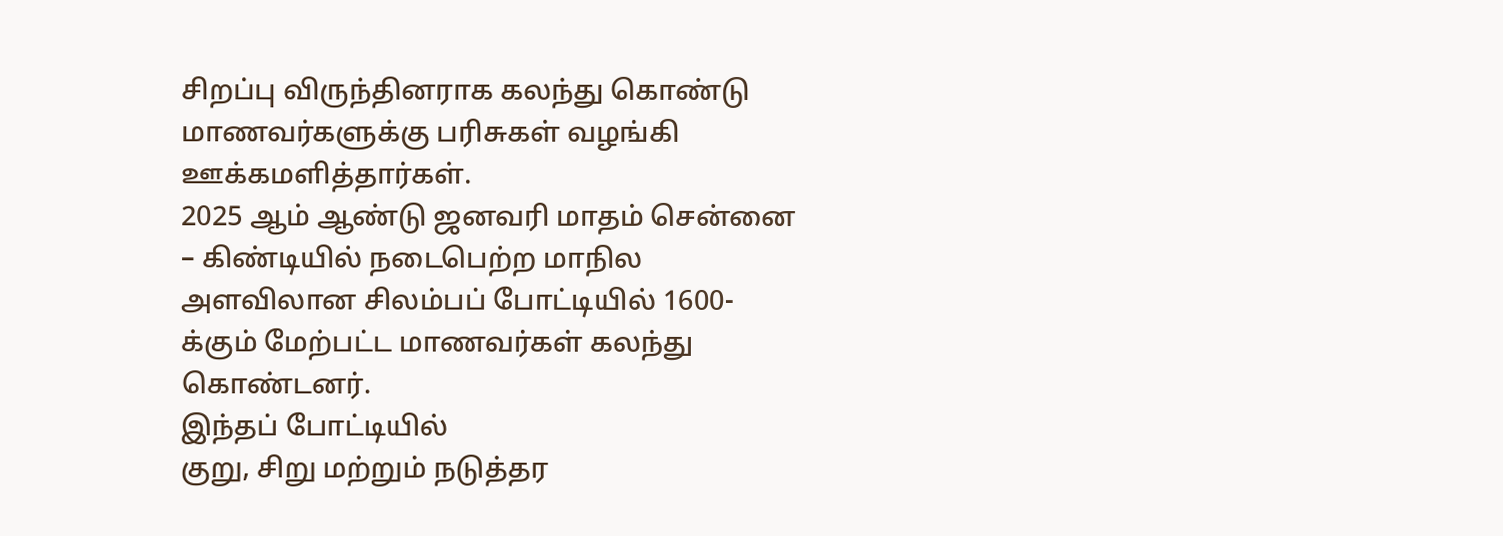சிறப்பு விருந்தினராக கலந்து கொண்டு மாணவர்களுக்கு பரிசுகள் வழங்கி ஊக்கமளித்தார்கள்.
2025 ஆம் ஆண்டு ஜனவரி மாதம் சென்னை – கிண்டியில் நடைபெற்ற மாநில அளவிலான சிலம்பப் போட்டியில் 1600-க்கும் மேற்பட்ட மாணவர்கள் கலந்து கொண்டனர்.
இந்தப் போட்டியில்
குறு, சிறு மற்றும் நடுத்தர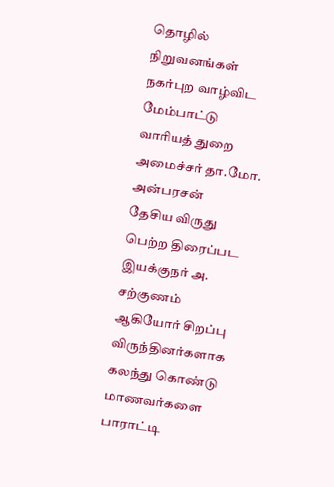தொழில் நிறுவனங்கள் நகர்புற வாழ்விட மேம்பாட்டு வாரியத் துறை அமைச்சர் தா.மோ. அன்பரசன்
தேசிய விருது பெற்ற திரைப்பட இயக்குநர் அ. சற்குணம்
ஆகியோர் சிறப்பு விருந்தினர்களாக கலந்து கொண்டு மாணவர்களை பாராட்டி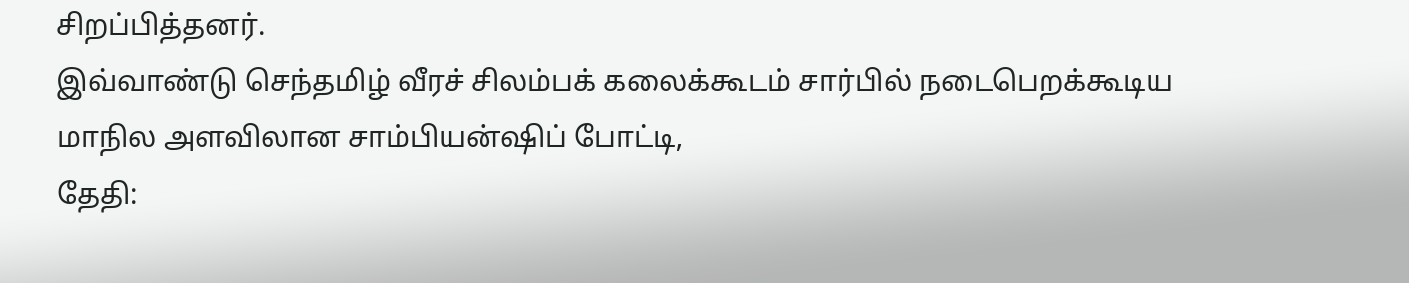சிறப்பித்தனர்.
இவ்வாண்டு செந்தமிழ் வீரச் சிலம்பக் கலைக்கூடம் சார்பில் நடைபெறக்கூடிய மாநில அளவிலான சாம்பியன்ஷிப் போட்டி,
தேதி: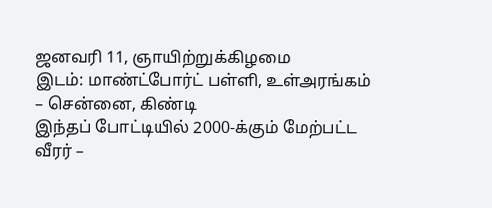ஜனவரி 11, ஞாயிற்றுக்கிழமை
இடம்: மாண்ட்போர்ட் பள்ளி, உள்அரங்கம் – சென்னை, கிண்டி
இந்தப் போட்டியில் 2000-க்கும் மேற்பட்ட வீரர் –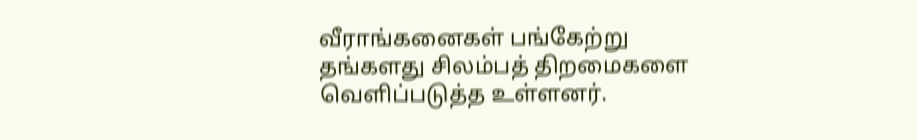வீராங்கனைகள் பங்கேற்று தங்களது சிலம்பத் திறமைகளை வெளிப்படுத்த உள்ளனர்.